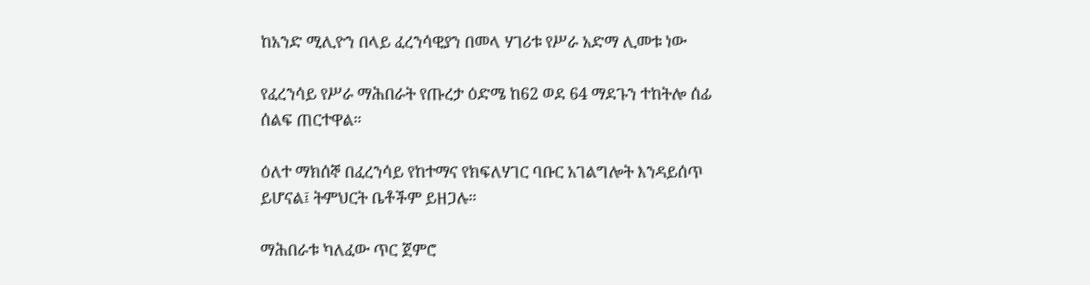ከአንድ ሚሊዮን በላይ ፈረንሳዊያን በመላ ሃገሪቱ የሥራ አድማ ሊመቱ ነው

የፈረንሳይ የሥራ ማሕበራት የጡረታ ዕድሜ ከ62 ወደ 64 ማደጉን ተከትሎ ሰፊ ሰልፍ ጠርተዋል።

ዕለተ ማክሰኞ በፈረንሳይ የከተማና የክፍለሃገር ባቡር አገልግሎት እንዳይሰጥ ይሆናል፤ ትምህርት ቤቶችም ይዘጋሉ።

ማሕበራቱ ካለፈው ጥር ጀምሮ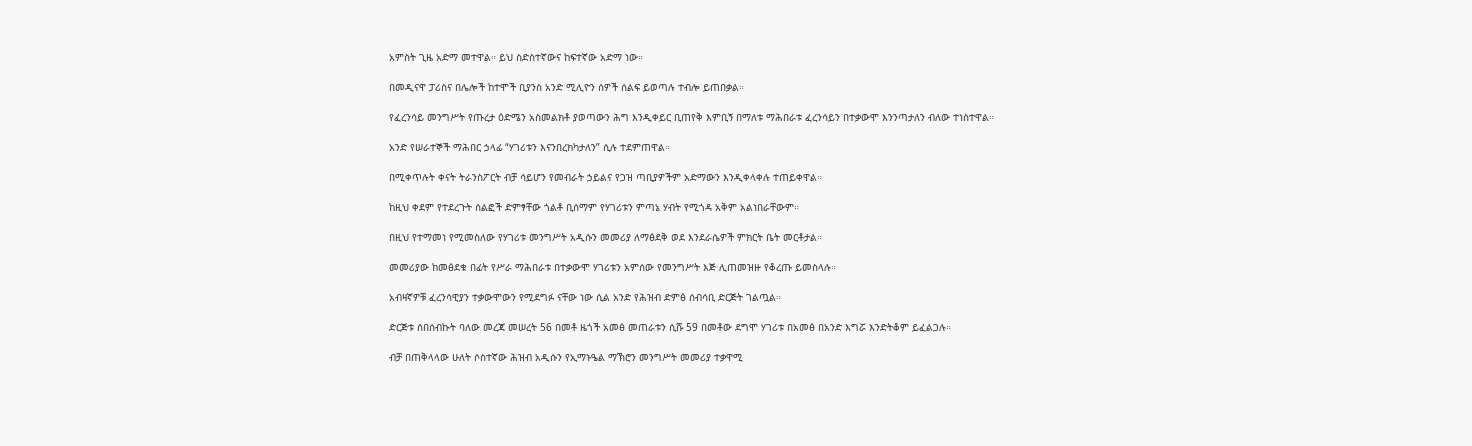አምስት ጊዜ አድማ መተዋል። ይህ ስድስተኛውና ከፍተኛው አድማ ነው።

በመዲናዋ ፓሪስና በሌሎች ከተሞች ቢያንስ አንድ ሚሊዮን ሰዎች ሰልፍ ይወጣሉ ተብሎ ይጠበቃል።

የፈረንሳይ መንግሥት የጡረታ ዕድሜን አስመልክቶ ያወጣውን ሕግ እንዲቀይር ቢጠየቅ እምቢኝ በማለቱ ማሕበራቱ ፈረንሳይን በተቃውሞ እንንጣታለን ብለው ተነስተዋል።

አንድ የሠራተኞች ማሕበር ኃላፊ “ሃገሪቱን እናንበረክካታለን” ሲሉ ተደምጠዋል።

በሚቀጥሉት ቀናት ትራንስፖርት ብቻ ሳይሆን የመብራት ኃይልና የጋዝ ጣቢያዎችም አድማውን እንዲቀላቀሉ ተጠይቀዋል።

ከዚህ ቀደም የተደረጉት ሰልፎች ድምፃቸው ጎልቶ ቢሰማም የሃገሪቱን ምጣኔ ሃብት የሚጎዳ አቅም አልነበራቸውም።

በዚህ የተማመነ የሚመስለው የሃገሪቱ መንግሥት አዲሱን መመሪያ ለማፅደቅ ወደ እንደራሴዎች ምክርት ቤት መርቶታል።

መመሪያው ከመፅደቁ በፊት የሥራ ማሕበራቱ በተቃውሞ ሃገሪቱን አምሰው የመንግሥት እጅ ሊጠመዝዙ የቆረጡ ይመስላሉ።

አብዛኛዎቹ ፈረንሳዊያን ተቃውሞውን የሚደግፉ ናቸው ነው ሲል አንድ የሕዝብ ድምፅ ሰብሳቢ ድርጅት ገልጧል።

ድርጅቱ ሰበሰብኩት ባለው መረጃ መሠረት 56 በመቶ ዜጎች አመፅ መጠራቱን ሲሹ 59 በመቶው ደግሞ ሃገሪቱ በአመፅ በአንድ እግሯ እንድትቆም ይፈልጋሉ።

ብቻ በጠቅላላው ሁለት ሶስተኛው ሕዝብ አዲሱን የኢማኑዔል ማኽሮን መንግሥት መመሪያ ተቃዋሚ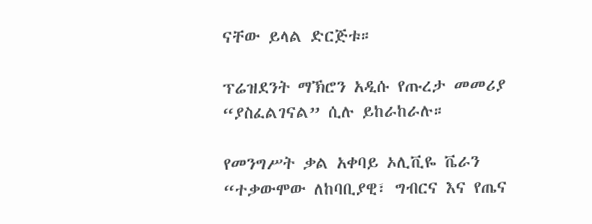ናቸው ይላል ድርጅቱ።

ፕሬዝደንት ማኽሮን አዲሱ የጡረታ መመሪያ “ያስፈልገናል” ሲሉ ይከራከራሉ።

የመንግሥት ቃል አቀባይ ኦሊቪዬ ቬራን “ተቃውሞው ለከባቢያዊ፣ ግብርና እና የጤና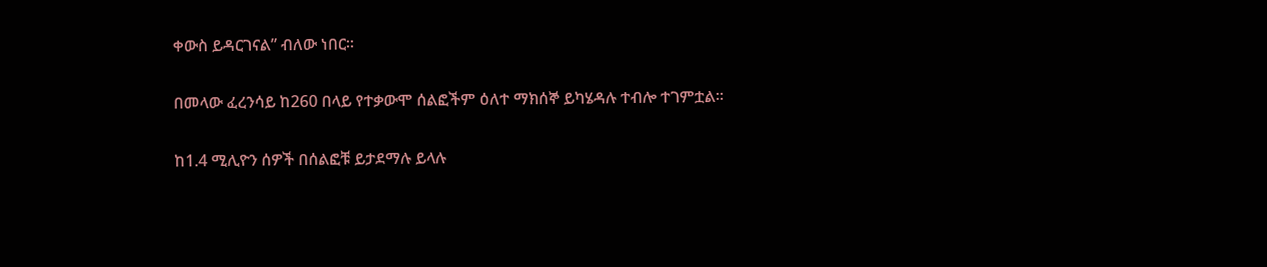ቀውስ ይዳርገናል” ብለው ነበር።

በመላው ፈረንሳይ ከ260 በላይ የተቃውሞ ሰልፎችም ዕለተ ማክሰኞ ይካሄዳሉ ተብሎ ተገምቷል።

ከ1.4 ሚሊዮን ሰዎች በሰልፎቹ ይታደማሉ ይላሉ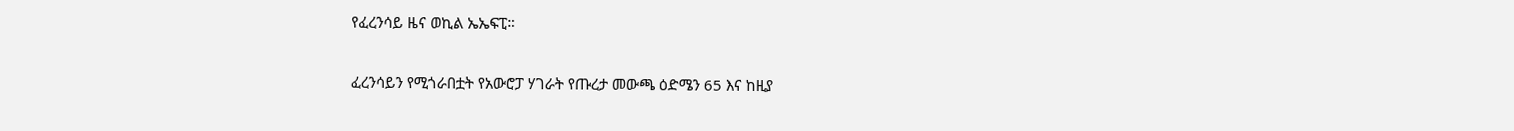የፈረንሳይ ዜና ወኪል ኤኤፍፒ።

ፈረንሳይን የሚጎራበቷት የአውሮፓ ሃገራት የጡረታ መውጫ ዕድሜን 65 እና ከዚያ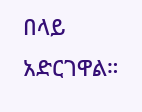በላይ አድርገዋል።